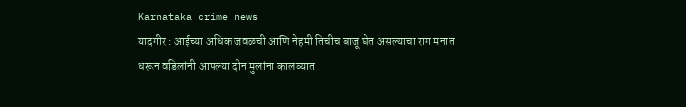Karnataka crime news
यादगीर : आईच्या अधिक जवळची आणि नेहमी तिचीच बाजू घेत असल्याचा राग मनात धरून वडिलांनी आपल्या दोन मुलांना कालव्यात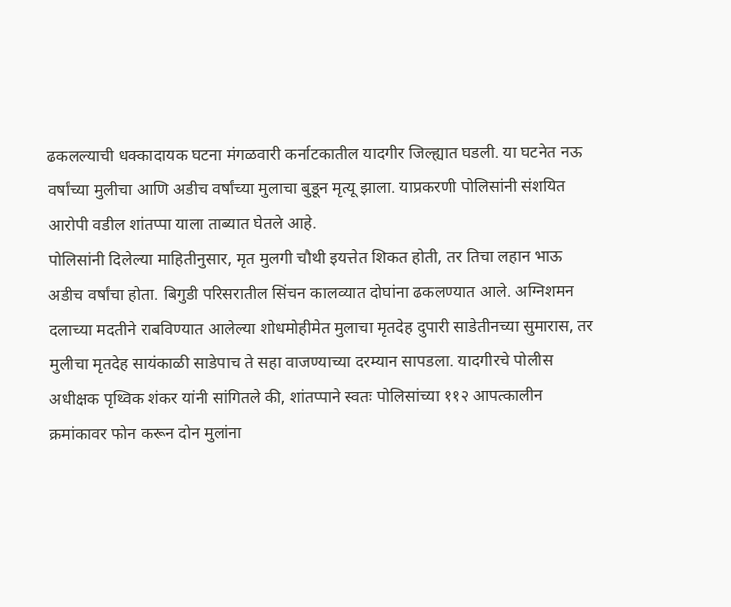ढकलल्याची धक्कादायक घटना मंगळवारी कर्नाटकातील यादगीर जिल्ह्यात घडली. या घटनेत नऊ वर्षांच्या मुलीचा आणि अडीच वर्षांच्या मुलाचा बुडून मृत्यू झाला. याप्रकरणी पोलिसांनी संशयित आरोपी वडील शांतप्पा याला ताब्यात घेतले आहे.
पोलिसांनी दिलेल्या माहितीनुसार, मृत मुलगी चौथी इयत्तेत शिकत होती, तर तिचा लहान भाऊ अडीच वर्षांचा होता. बिगुडी परिसरातील सिंचन कालव्यात दोघांना ढकलण्यात आले. अग्निशमन दलाच्या मदतीने राबविण्यात आलेल्या शोधमोहीमेत मुलाचा मृतदेह दुपारी साडेतीनच्या सुमारास, तर मुलीचा मृतदेह सायंकाळी साडेपाच ते सहा वाजण्याच्या दरम्यान सापडला. यादगीरचे पोलीस अधीक्षक पृथ्विक शंकर यांनी सांगितले की, शांतप्पाने स्वतः पोलिसांच्या ११२ आपत्कालीन क्रमांकावर फोन करून दोन मुलांना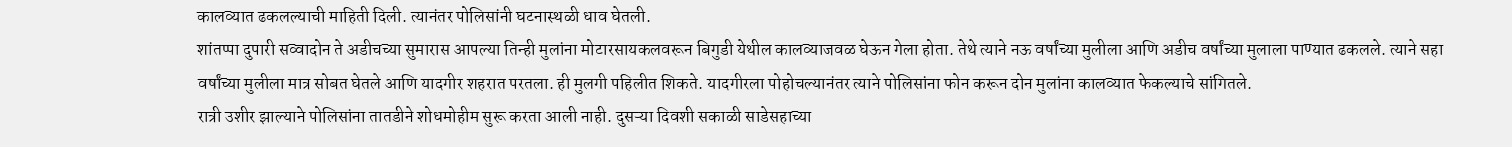कालव्यात ढकलल्याची माहिती दिली. त्यानंतर पोलिसांनी घटनास्थळी धाव घेतली.
शांतप्पा दुपारी सव्वादोन ते अडीचच्या सुमारास आपल्या तिन्ही मुलांना मोटारसायकलवरून बिगुडी येथील कालव्याजवळ घेऊन गेला होता. तेथे त्याने नऊ वर्षांच्या मुलीला आणि अडीच वर्षांच्या मुलाला पाण्यात ढकलले. त्याने सहा वर्षांच्या मुलीला मात्र सोबत घेतले आणि यादगीर शहरात परतला. ही मुलगी पहिलीत शिकते. यादगीरला पोहोचल्यानंतर त्याने पोलिसांना फोन करून दोन मुलांना कालव्यात फेकल्याचे सांगितले.
रात्री उशीर झाल्याने पोलिसांना तातडीने शोधमोहीम सुरू करता आली नाही. दुसऱ्या दिवशी सकाळी साडेसहाच्या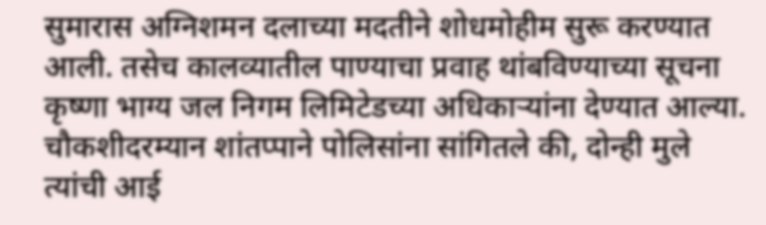सुमारास अग्निशमन दलाच्या मदतीने शोधमोहीम सुरू करण्यात आली. तसेच कालव्यातील पाण्याचा प्रवाह थांबविण्याच्या सूचना कृष्णा भाग्य जल निगम लिमिटेडच्या अधिकाऱ्यांना देण्यात आल्या.
चौकशीदरम्यान शांतप्पाने पोलिसांना सांगितले की, दोन्ही मुले त्यांची आई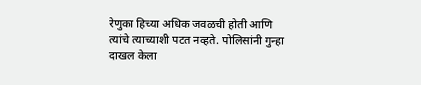रेणुका हिच्या अधिक जवळची होती आणि त्यांचे त्याच्याशी पटत नव्हते. पोलिसांनी गुन्हा दाखल केला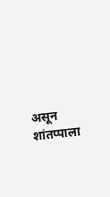असून शांतप्पाला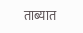ताब्यात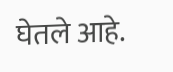घेतले आहे.